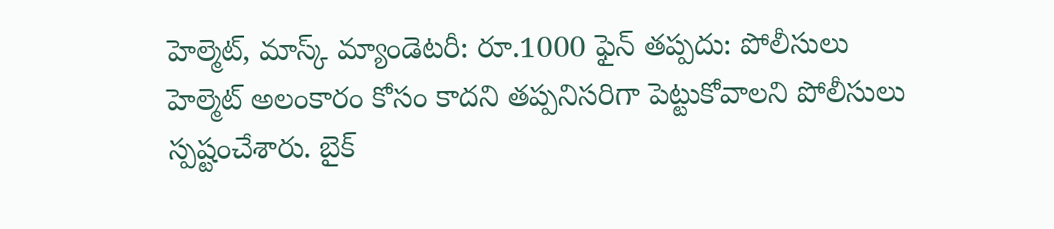హెల్మెట్, మాస్క్ మ్యాండెటరీ: రూ.1000 ఫైన్ తప్పదు: పోలీసులు
హెల్మెట్ అలంకారం కోసం కాదని తప్పనిసరిగా పెట్టుకోవాలని పోలీసులు స్పష్టంచేశారు. బైక్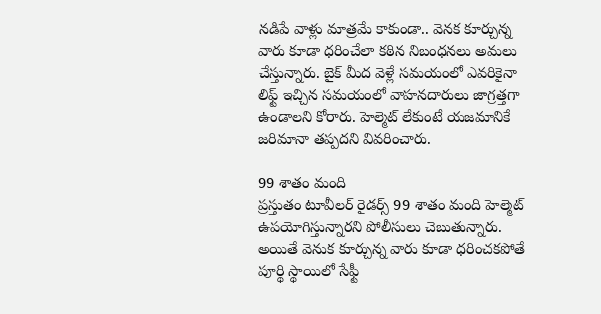నడిపే వాళ్లు మాత్రమే కాకుండా.. వెనక కూర్చున్న వారు కూడా ధరించేలా కఠిన నిబంధనలు అమలు చేస్తున్నారు. బైక్ మీద వెళ్లే సమయంలో ఎవరికైనా లిఫ్ట్ ఇచ్చిన సమయంలో వాహనదారులు జాగ్రత్తగా ఉండాలని కోరారు. హెల్మెట్ లేకుంటే యజమానికే జరిమానా తప్పదని వివరించారు.

99 శాతం మంది
ప్రస్తుతం టూవీలర్ రైడర్స్ 99 శాతం మంది హెల్మెట్ ఉపయోగిస్తున్నారని పోలీసులు చెబుతున్నారు. అయితే వెనుక కూర్చున్న వారు కూడా ధరించకపోతే పూర్థి స్థాయిలో సేఫ్టీ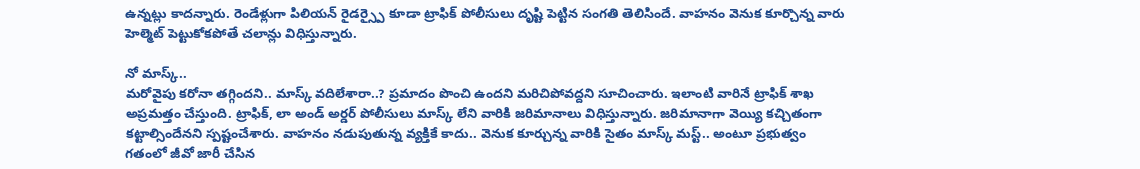ఉన్నట్లు కాదన్నారు. రెండేళ్లుగా పిలియన్ రైడర్స్పై కూడా ట్రాఫిక్ పోలీసులు దృష్టి పెట్టిన సంగతి తెలిసిందే. వాహనం వెనుక కూర్చొన్న వారు హెల్మెట్ పెట్టుకోకపోతే చలాన్లు విధిస్తున్నారు.

నో మాస్క్..
మరోవైపు కరోనా తగ్గిందని.. మాస్క్ వదిలేశారా..? ప్రమాదం పొంచి ఉందని మరిచిపోవద్దని సూచించారు. ఇలాంటి వారినే ట్రాఫిక్ శాఖ అప్రమత్తం చేస్తుంది. ట్రాఫిక్, లా అండ్ అర్డర్ పోలీసులు మాస్క్ లేని వారికి జరిమానాలు విధిస్తున్నారు. జరిమానాగా వెయ్యి కచ్చితంగా కట్టాల్సిందేనని స్పష్టంచేశారు. వాహనం నడుపుతున్న వ్యక్తికే కాదు.. వెనుక కూర్చున్న వారికి సైతం మాస్క్ మస్ట్.. అంటూ ప్రభుత్వం గతంలో జీవో జారీ చేసిన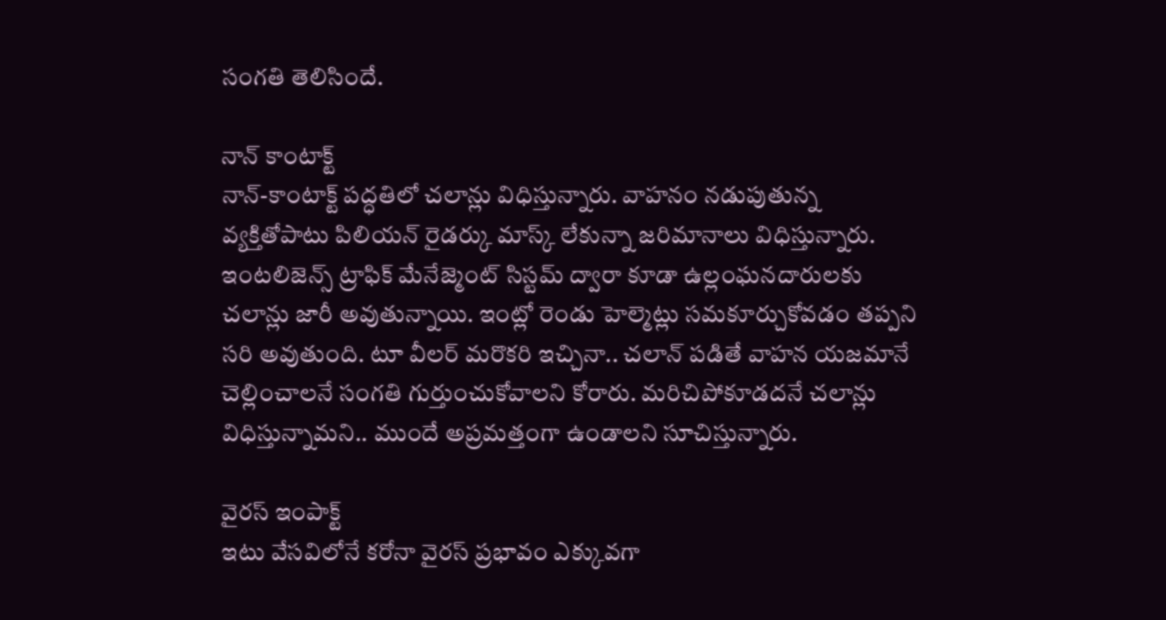సంగతి తెలిసిందే.

నాన్ కాంటాక్ట్
నాన్-కాంటాక్ట్ పద్ధతిలో చలాన్లు విధిస్తున్నారు. వాహనం నడుపుతున్న వ్యక్తితోపాటు పిలియన్ రైడర్కు మాస్క్ లేకున్నా జరిమానాలు విధిస్తున్నారు. ఇంటలిజెన్స్ ట్రాఫిక్ మేనేజ్మెంట్ సిస్టమ్ ద్వారా కూడా ఉల్లంఘనదారులకు చలాన్లు జారీ అవుతున్నాయి. ఇంట్లో రెండు హెల్మెట్లు సమకూర్చుకోవడం తప్పని సరి అవుతుంది. టూ వీలర్ మరొకరి ఇచ్చినా.. చలాన్ పడితే వాహన యజమానే చెల్లించాలనే సంగతి గుర్తుంచుకోవాలని కోరారు. మరిచిపోకూడదనే చలాన్లు విధిస్తున్నామని.. ముందే అప్రమత్తంగా ఉండాలని సూచిస్తున్నారు.

వైరస్ ఇంపాక్ట్
ఇటు వేసవిలోనే కరోనా వైరస్ ప్రభావం ఎక్కువగా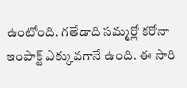ఉంటోంది. గతేడాది సమ్మర్లో కరోనా ఇంపాక్ట్ ఎక్కువగానే ఉంది. ఈ సారి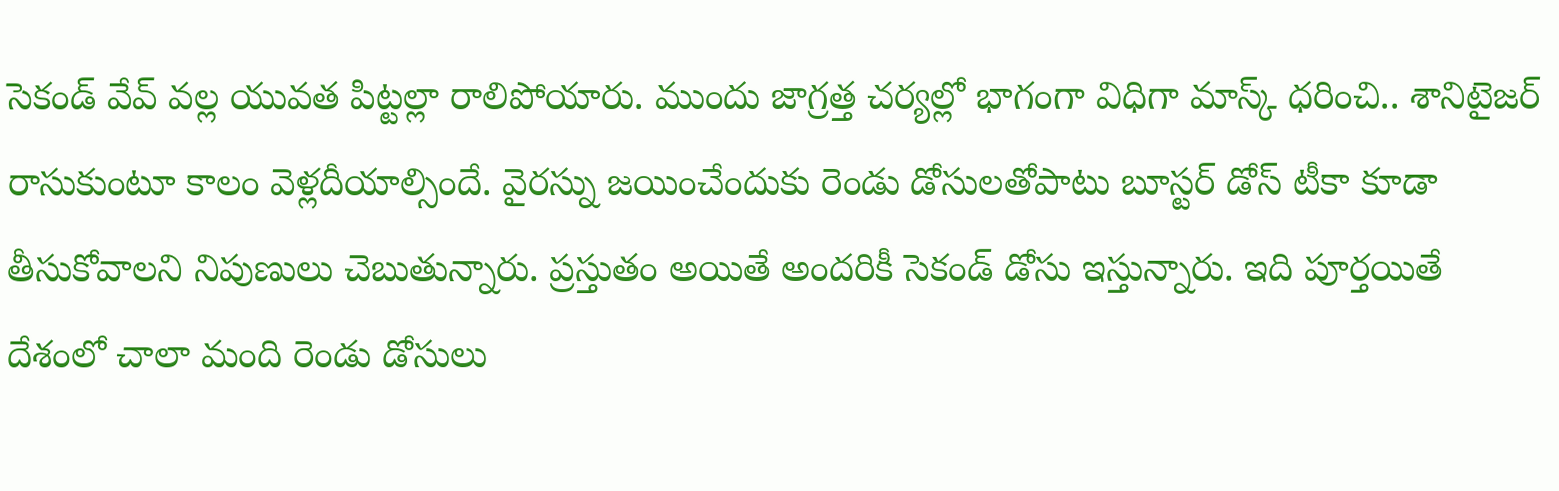సెకండ్ వేవ్ వల్ల యువత పిట్టల్లా రాలిపోయారు. ముందు జాగ్రత్త చర్యల్లో భాగంగా విధిగా మాస్క్ ధరించి.. శానిటైజర్ రాసుకుంటూ కాలం వెళ్లదీయాల్సిందే. వైరస్ను జయించేందుకు రెండు డోసులతోపాటు బూస్టర్ డోస్ టీకా కూడా తీసుకోవాలని నిపుణులు చెబుతున్నారు. ప్రస్తుతం అయితే అందరికీ సెకండ్ డోసు ఇస్తున్నారు. ఇది పూర్తయితే దేశంలో చాలా మంది రెండు డోసులు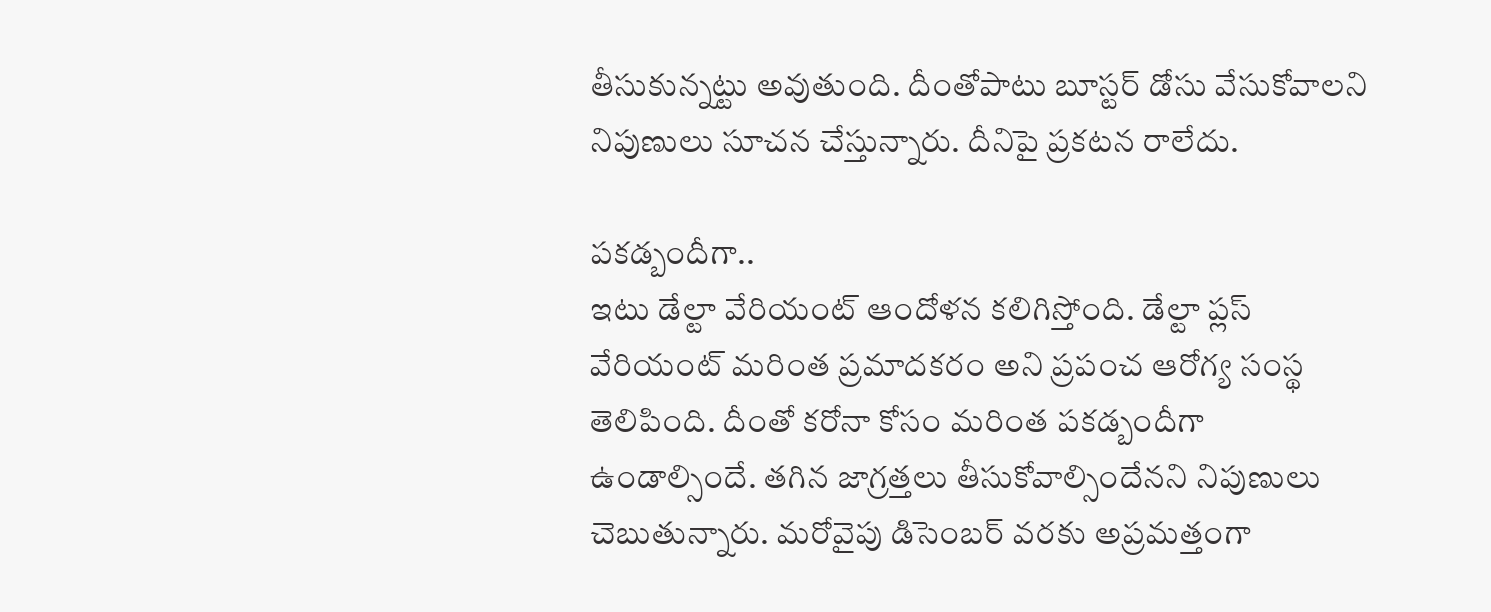తీసుకున్నట్టు అవుతుంది. దీంతోపాటు బూస్టర్ డోసు వేసుకోవాలని నిపుణులు సూచన చేస్తున్నారు. దీనిపై ప్రకటన రాలేదు.

పకడ్బందీగా..
ఇటు డేల్టా వేరియంట్ ఆందోళన కలిగిస్తోంది. డేల్టా ప్లస్ వేరియంట్ మరింత ప్రమాదకరం అని ప్రపంచ ఆరోగ్య సంస్థ తెలిపింది. దీంతో కరోనా కోసం మరింత పకడ్బందీగా ఉండాల్సిందే. తగిన జాగ్రత్తలు తీసుకోవాల్సిందేనని నిపుణులు చెబుతున్నారు. మరోవైపు డిసెంబర్ వరకు అప్రమత్తంగా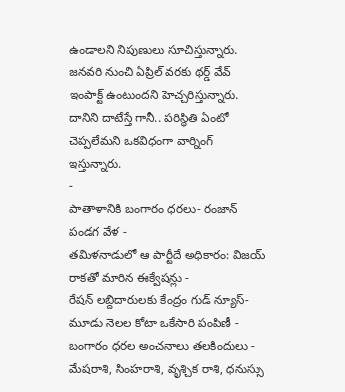ఉండాలని నిపుణులు సూచిస్తున్నారు. జనవరి నుంచి ఏప్రిల్ వరకు థర్డ్ వేవ్ ఇంపాక్ట్ ఉంటుందని హెచ్చరిస్తున్నారు. దానిని దాటేస్తే గానీ.. పరిస్థితి ఏంటో చెప్పలేమని ఒకవిధంగా వార్నింగ్ ఇస్తున్నారు.
-
పాతాళానికి బంగారం ధరలు- రంజాన్ పండగ వేళ -
తమిళనాడులో ఆ పార్టీదే అధికారం: విజయ్ రాకతో మారిన ఈక్వేషన్లు -
రేషన్ లబ్దిదారులకు కేంద్రం గుడ్ న్యూస్- మూడు నెలల కోటా ఒకేసారి పంపిణీ -
బంగారం ధరల అంచనాలు తలకిందులు -
మేషరాశి, సింహరాశి, వృశ్చిక రాశి, ధనుస్సు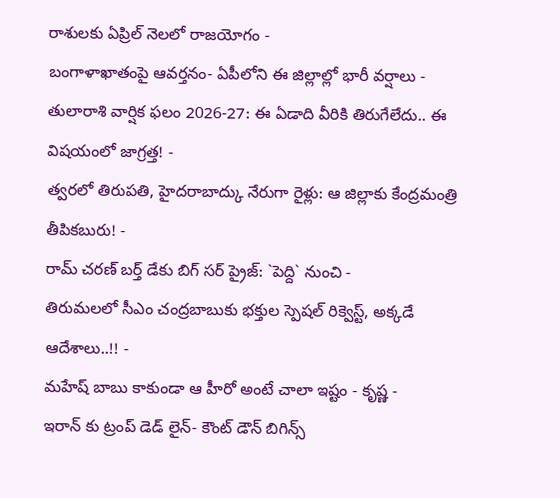రాశులకు ఏప్రిల్ నెలలో రాజయోగం -
బంగాళాఖాతంపై ఆవర్తనం- ఏపీలోని ఈ జిల్లాల్లో భారీ వర్షాలు -
తులారాశి వార్షిక ఫలం 2026-27: ఈ ఏడాది వీరికి తిరుగేలేదు.. ఈ విషయంలో జాగ్రత్త! -
త్వరలో తిరుపతి, హైదరాబాద్కు నేరుగా రైళ్లు: ఆ జిల్లాకు కేంద్రమంత్రి తీపికబురు! -
రామ్ చరణ్ బర్త్ డేకు బిగ్ సర్ ప్రైజ్: `పెద్ది` నుంచి -
తిరుమలలో సీఎం చంద్రబాబుకు భక్తుల స్పెషల్ రిక్వెస్ట్, అక్కడే ఆదేశాలు..!! -
మహేష్ బాబు కాకుండా ఆ హీరో అంటే చాలా ఇష్టం - కృష్ణ -
ఇరాన్ కు ట్రంప్ డెడ్ లైన్- కౌంట్ డౌన్ బిగిన్స్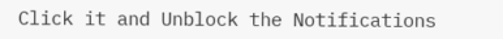Click it and Unblock the Notifications